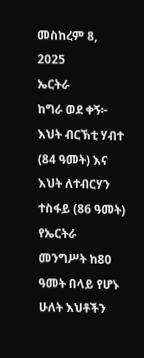መስከረም 8, 2025
ኤርትራ
ከግራ ወደ ቀኝ፦ እህት ብርኽቲ ሃብተ (84 ዓመት) እና እህት ለተብርሃን ተስፋይ (86 ዓመት)
የኤርትራ መንግሥት ከ80 ዓመት በላይ የሆኑ ሁለት እህቶችን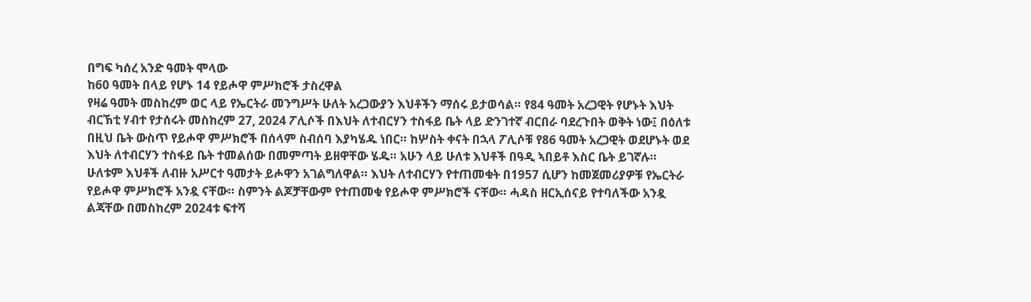በግፍ ካሰረ አንድ ዓመት ሞላው
ከ60 ዓመት በላይ የሆኑ 14 የይሖዋ ምሥክሮች ታስረዋል
የዛሬ ዓመት መስከረም ወር ላይ የኤርትራ መንግሥት ሁለት አረጋውያን እህቶችን ማሰሩ ይታወሳል። የ84 ዓመት አረጋዊት የሆኑት እህት ብርኽቲ ሃብተ የታሰሩት መስከረም 27, 2024 ፖሊሶች በእህት ለተብርሃን ተስፋይ ቤት ላይ ድንገተኛ ብርበራ ባደረጉበት ወቅት ነው፤ በዕለቱ በዚህ ቤት ውስጥ የይሖዋ ምሥክሮች በሰላም ስብሰባ እያካሄዱ ነበር። ከሦስት ቀናት በኋላ ፖሊሶቹ የ86 ዓመት አረጋዊት ወደሆኑት ወደ እህት ለተብርሃን ተስፋይ ቤት ተመልሰው በመምጣት ይዘዋቸው ሄዱ። አሁን ላይ ሁለቱ እህቶች በዓዲ ኣበይቶ እስር ቤት ይገኛሉ።
ሁለቱም እህቶች ለብዙ አሥርተ ዓመታት ይሖዋን አገልግለዋል። እህት ለተብርሃን የተጠመቁት በ1957 ሲሆን ከመጀመሪያዎቹ የኤርትራ የይሖዋ ምሥክሮች አንዷ ናቸው። ስምንት ልጆቻቸውም የተጠመቁ የይሖዋ ምሥክሮች ናቸው። ሓዳስ ዘርኢሰናይ የተባለችው አንዷ ልጃቸው በመስከረም 2024ቱ ፍተሻ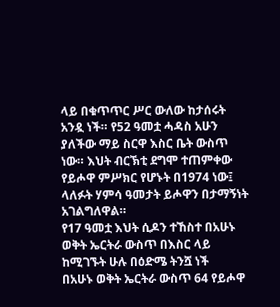ላይ በቁጥጥር ሥር ውለው ከታሰሩት አንዷ ነች። የ52 ዓመቷ ሓዳስ አሁን ያለችው ማይ ስርዋ እስር ቤት ውስጥ ነው። እህት ብርኽቲ ደግሞ ተጠምቀው የይሖዋ ምሥክር የሆኑት በ1974 ነው፤ ላለፉት ሃምሳ ዓመታት ይሖዋን በታማኝነት አገልግለዋል።
የ17 ዓመቷ እህት ሲዶን ተኸስተ በአሁኑ ወቅት ኤርትራ ውስጥ በእስር ላይ ከሚገኙት ሁሉ በዕድሜ ትንሿ ነች
በአሁኑ ወቅት ኤርትራ ውስጥ 64 የይሖዋ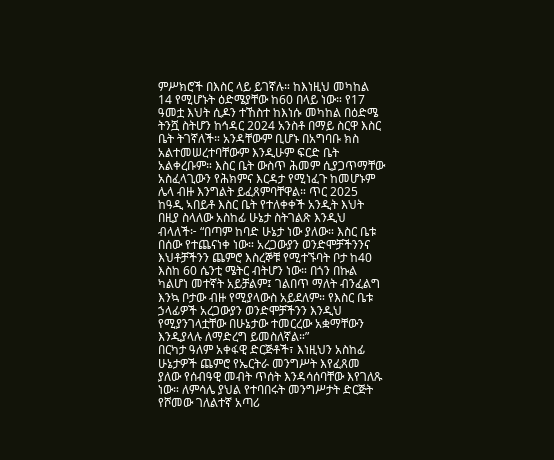ምሥክሮች በእስር ላይ ይገኛሉ። ከእነዚህ መካከል 14 የሚሆኑት ዕድሜያቸው ከ60 በላይ ነው። የ17 ዓመቷ እህት ሲዶን ተኸስተ ከእነሱ መካከል በዕድሜ ትንሿ ስትሆን ከኅዳር 2024 አንስቶ በማይ ስርዋ እስር ቤት ትገኛለች። አንዳቸውም ቢሆኑ በአግባቡ ክስ አልተመሠረተባቸውም እንዲሁም ፍርድ ቤት አልቀረቡም። እስር ቤት ውስጥ ሕመም ሲያጋጥማቸው አስፈላጊውን የሕክምና እርዳታ የሚነፈጉ ከመሆኑም ሌላ ብዙ እንግልት ይፈጸምባቸዋል። ጥር 2025 ከዓዲ ኣበይቶ እስር ቤት የተለቀቀች አንዲት እህት በዚያ ስላለው አስከፊ ሁኔታ ስትገልጽ እንዲህ ብላለች፦ “በጣም ከባድ ሁኔታ ነው ያለው። እስር ቤቱ በሰው የተጨናነቀ ነው። አረጋውያን ወንድሞቻችንንና እህቶቻችንን ጨምሮ እስረኞቹ የሚተኙባት ቦታ ከ40 እስከ 60 ሴንቲ ሜትር ብትሆን ነው። በጎን በኩል ካልሆነ መተኛት አይቻልም፤ ገልበጥ ማለት ብንፈልግ እንኳ ቦታው ብዙ የሚያላውስ አይደለም። የእስር ቤቱ ኃላፊዎች አረጋውያን ወንድሞቻችንን እንዲህ የሚያንገላቷቸው በሁኔታው ተመርረው አቋማቸውን እንዲያላሉ ለማድረግ ይመስለኛል።”
በርካታ ዓለም አቀፋዊ ድርጅቶች፣ እነዚህን አስከፊ ሁኔታዎች ጨምሮ የኤርትራ መንግሥት እየፈጸመ ያለው የሰብዓዊ መብት ጥሰት እንዳሳሰባቸው እየገለጹ ነው። ለምሳሌ ያህል የተባበሩት መንግሥታት ድርጅት የሾመው ገለልተኛ አጣሪ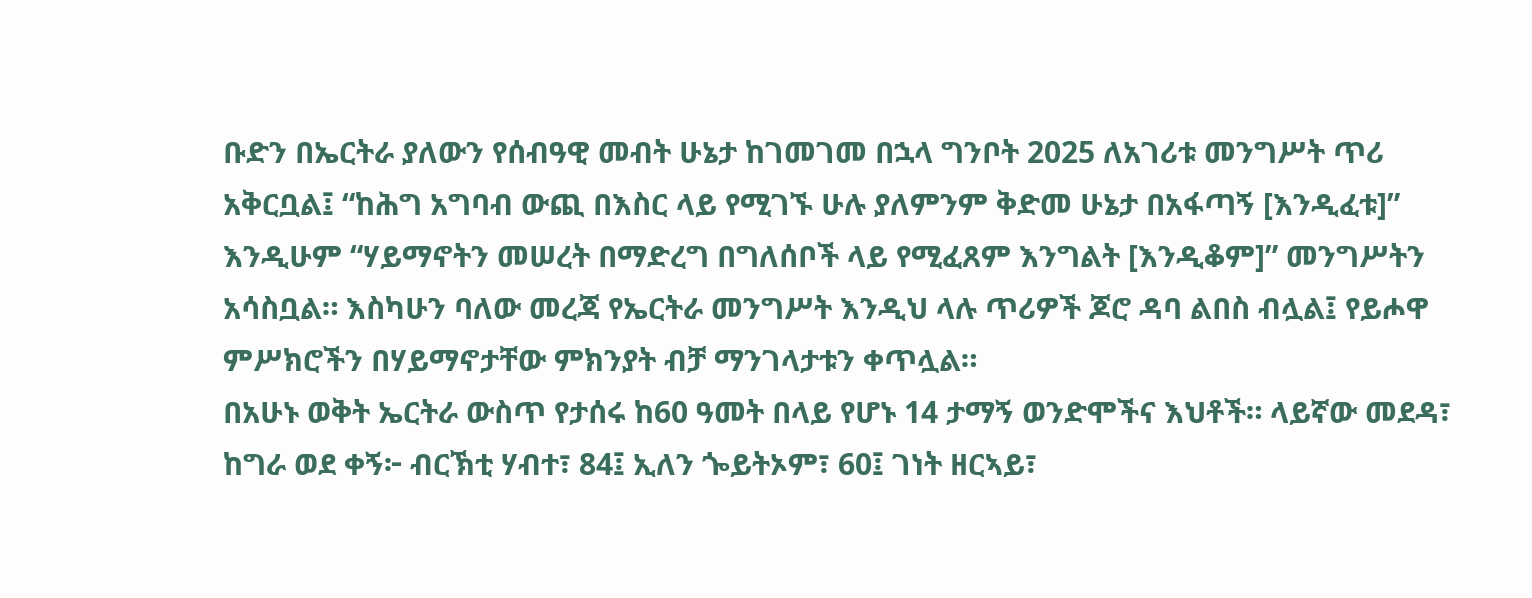ቡድን በኤርትራ ያለውን የሰብዓዊ መብት ሁኔታ ከገመገመ በኋላ ግንቦት 2025 ለአገሪቱ መንግሥት ጥሪ አቅርቧል፤ “ከሕግ አግባብ ውጪ በእስር ላይ የሚገኙ ሁሉ ያለምንም ቅድመ ሁኔታ በአፋጣኝ [እንዲፈቱ]” እንዲሁም “ሃይማኖትን መሠረት በማድረግ በግለሰቦች ላይ የሚፈጸም እንግልት [እንዲቆም]” መንግሥትን አሳስቧል። እስካሁን ባለው መረጃ የኤርትራ መንግሥት እንዲህ ላሉ ጥሪዎች ጆሮ ዳባ ልበስ ብሏል፤ የይሖዋ ምሥክሮችን በሃይማኖታቸው ምክንያት ብቻ ማንገላታቱን ቀጥሏል።
በአሁኑ ወቅት ኤርትራ ውስጥ የታሰሩ ከ60 ዓመት በላይ የሆኑ 14 ታማኝ ወንድሞችና እህቶች። ላይኛው መደዳ፣ ከግራ ወደ ቀኝ፦ ብርኽቲ ሃብተ፣ 84፤ ኢለን ጐይትኦም፣ 60፤ ገነት ዘርኣይ፣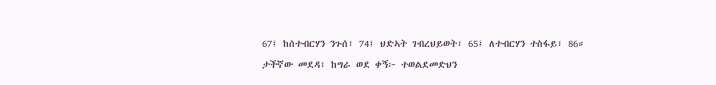67፤ ከሰተብርሃን ንጉሰ፣ 74፤ ህድኣት ገብረህይወት፣ 65፤ ለተብርሃን ተስፋይ፣ 86። ታችኛው መደዳ፣ ከግራ ወደ ቀኝ፦ ተወልደመድህን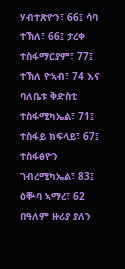ሃብተጽዮን፣ 66፤ ሳባ ተኽለ፣ 66፤ ታረቀ ተስፋማርያም፣ 77፤ ተኽለ ዮኣብ፣ 74 እና ባለቤቱ ቅድስቲ ተስፋሚካኤል፣ 71፤ ተስፋይ ክፍላይ፣ 67፤ ተስፋፅዮን ገብረሚካኤል፣ 83፤ ዕቝባ ኣማረ፣ 62
በዓለም ዙሪያ ያለን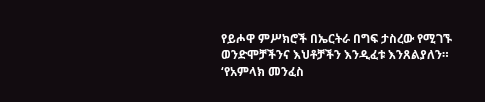የይሖዋ ምሥክሮች በኤርትራ በግፍ ታስረው የሚገኙ ወንድሞቻችንና እህቶቻችን እንዲፈቱ እንጸልያለን። ‘የአምላክ መንፈስ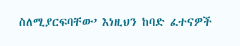ስለሚያርፍባቸው’ እነዚህን ከባድ ፈተናዎች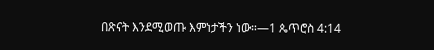በጽናት እንደሚወጡ እምነታችን ነው።—1 ጴጥሮስ 4:14